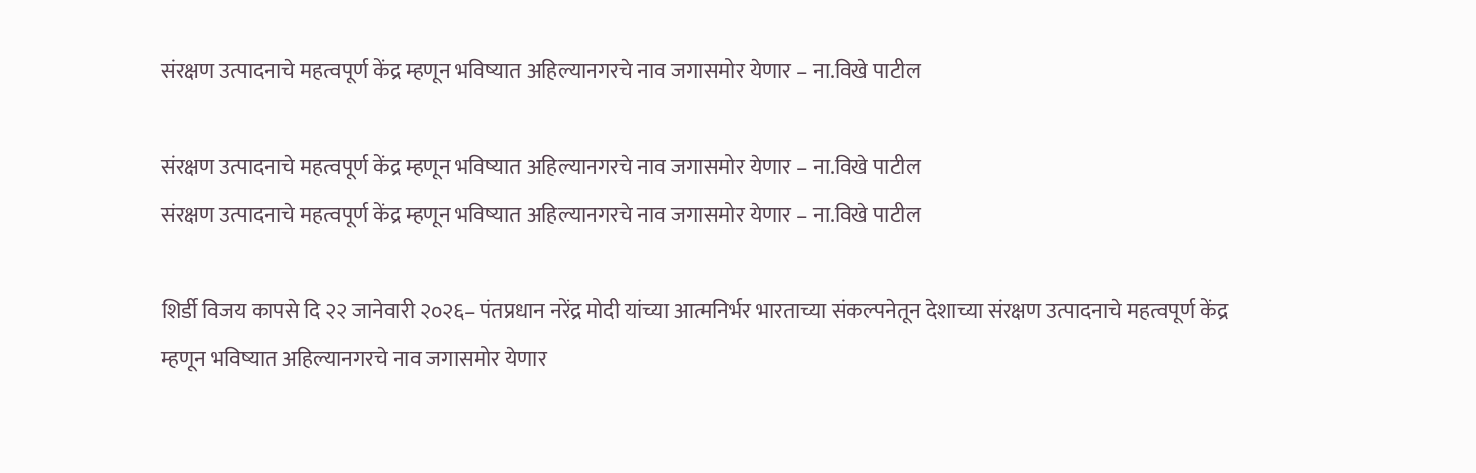संरक्षण उत्पादनाचे महत्वपूर्ण केंद्र म्हणून भविष्यात अहिल्यानगरचे नाव जगासमोर येणार – ना.विखे पाटील

संरक्षण उत्पादनाचे महत्वपूर्ण केंद्र म्हणून भविष्यात अहिल्यानगरचे नाव जगासमोर येणार – ना.विखे पाटील
संरक्षण उत्पादनाचे महत्वपूर्ण केंद्र म्हणून भविष्यात अहिल्यानगरचे नाव जगासमोर येणार – ना.विखे पाटील

शिर्डी विजय कापसे दि २२ जानेवारी २०२६– पंतप्रधान नरेंद्र मोदी यांच्या आत्मनिर्भर भारताच्या संकल्पनेतून देशाच्या संरक्षण उत्पादनाचे महत्वपूर्ण केंद्र म्हणून भविष्यात अहिल्यानगरचे नाव जगासमोर येणार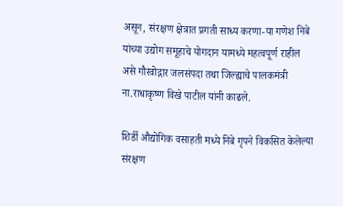असून, संरक्षण क्षेत्रात प्रगती साध्य करणा-या गणेश निबे यांच्या उद्योग समूहाचे योगदान यामध्ये महत्वपूर्ण राहील असे गौरवोद्गार जलसंपदा तथा जिल्ह्याचे पालकमंत्री ना.राधाकृष्ण विखे पाटील यांनी काढले.

शिर्डी औद्योगिक वसाहती मध्ये निबे गृपने विकसित केलेल्या संरक्षण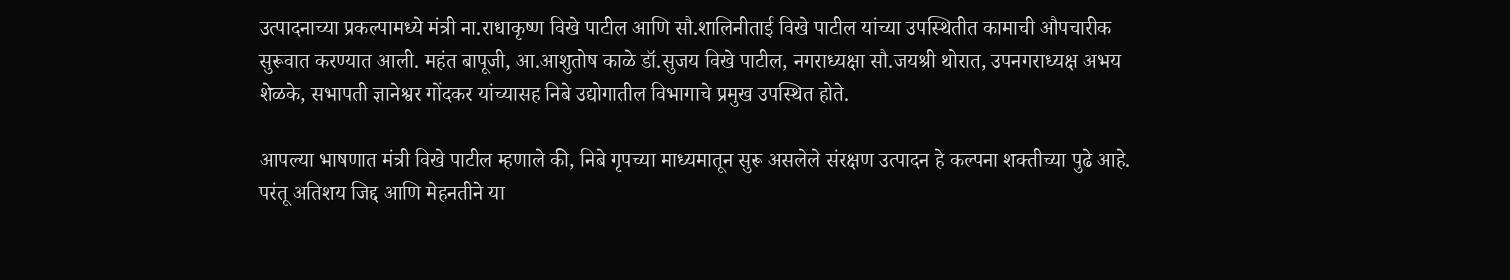उत्पादनाच्या प्रकल्पामध्ये मंत्री ना.राधाकृष्ण विखे पाटील आणि सौ.शालिनीताई विखे पाटील यांच्या उपस्थितीत कामाची औपचारीक सुरूवात करण्यात आली. महंत बापूजी, आ.आशुतोष काळे डॉ.सुजय विखे पाटील, नगराध्यक्षा सौ.जयश्री थोरात, उपनगराध्यक्ष अभय शेळके, सभापती ज्ञानेश्वर गोंदकर यांच्यासह निबे उद्योगातील विभागाचे प्रमुख उपस्थित होते.

आपल्या भाषणात मंत्री विखे पाटील म्हणाले की, निबे गृपच्या माध्यमातून सुरू असलेले संरक्षण उत्पादन हे कल्पना शक्तीच्या पुढे आहे. परंतू अतिशय जिद्द आणि मेहनतीने या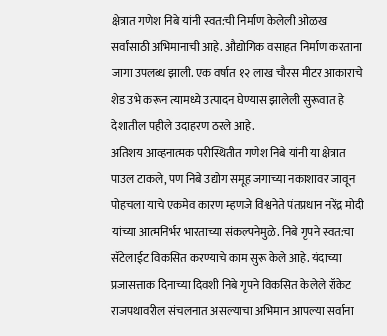क्षेत्रात गणेश निबे यांनी स्वत:ची निर्माण केलेली ओळख सर्वांसाठी अभिमानाची आहे. औद्योगिक वसाहत निर्माण करताना जागा उपलब्ध झाली. एक वर्षात १२ लाख चौरस मीटर आकाराचे शेड उभे करून त्यामध्ये उत्पादन घेण्यास झालेली सुरूवात हे देशातील पहीले उदाहरण ठरले आहे.
अतिशय आव्हनात्मक परीस्थितीत गणेश निबे यांनी या क्षेत्रात पाउल टाकले, पण निबे उद्योग समूह जगाच्या नकाशावर जावून पोहचला याचे एकमेव कारण म्हणजे विश्वनेते पंतप्रधान नरेंद्र मोदी यांच्या आत्मनिर्भर भारताच्या संकल्पनेमुळे. निबे गृपने स्वत:चा सॅटेलाईट विकसित करण्याचे काम सुरू केले आहे. यंदाच्या प्रजासत्ताक दिनाच्या दिवशी निबे गृपने विकसित केलेले रॉकेट राजपथावरील संचलनात असल्याचा अभिमान आपल्या सर्वाना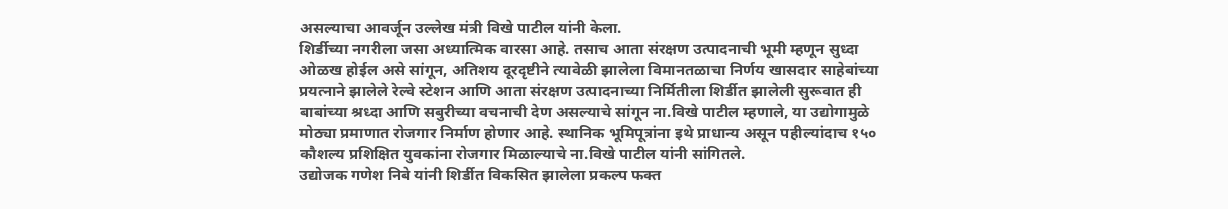असल्याचा आवर्जून उल्लेख मंत्री विखे पाटील यांनी केला.
शिर्डीच्या नगरीला जसा अध्यात्मिक वारसा आहे. तसाच आता संरक्षण उत्पादनाची भूमी म्हणून सुध्दा ओळख होईल असे सांगून, अतिशय दूरदृष्टीने त्यावेळी झालेला विमानतळाचा निर्णय खासदार साहेबांच्या प्रयत्नाने झालेले रेल्वे स्टेशन आणि आता संरक्षण उत्पादनाच्या निर्मितीला शिर्डीत झालेली सुरूवात ही बाबांच्या श्रध्दा आणि सबुरीच्या वचनाची देण असल्याचे सांगून ना.विखे पाटील म्हणाले, या उद्योगामुळे मोठ्या प्रमाणात रोजगार निर्माण होणार आहे. स्थानिक भूमिपूत्रांना इथे प्राधान्य असून पहील्यांदाच १५० कौशल्य प्रशिक्षित युवकांना रोजगार मिळाल्याचे ना.विखे पाटील यांनी सांगितले.
उद्योजक गणेश निबे यांनी शिर्डीत विकसित झालेला प्रकल्प फक्त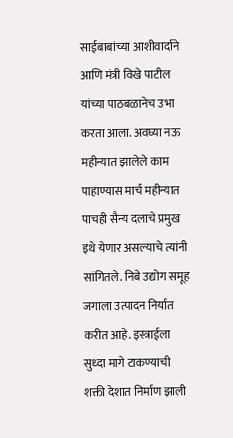साईबाबांच्या आशीवार्दाने आणि मंत्री विखे पाटील यांच्या पाठबळानेच उभा करता आला. अवघ्या नऊ महीन्यात झालेले काम पाहाण्यास मार्च महीन्यात पाचही सैन्य दलाचे प्रमुख इथे येणार असल्याचे त्यांनी सांगितले. निबे उद्योग समूह जगाला उत्पादन निर्यात करीत आहे. इस्त्राईला सुध्दा मागे टाकण्याची शक्ती देशात निर्माण झाली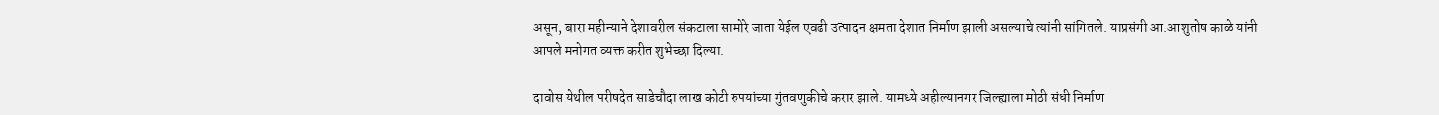असून, बारा महीन्याने देशावरील संकटाला सामोरे जाता येईल एवढी उत्पादन क्षमता देशात निर्माण झाली असल्याचे त्यांनी सांगितले. याप्रसंगी आ.आशुतोष काळे यांनी आपले मनोगत व्यक्त करीत शुभेच्छा दिल्या.

दावोस येथील परीषदेत साडेचौदा लाख कोटी रुपयांच्या गुंतवणुकीचे करार झाले. यामध्ये अहील्यानगर जिल्ह्याला मोठी संधी निर्माण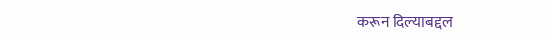करून दिल्याबद्दल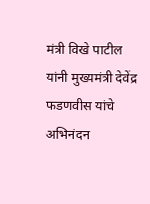मंत्री विखे पाटील यांनी मुख्यमंत्री देवेंद्र फडणवीस यांचे अभिनंदन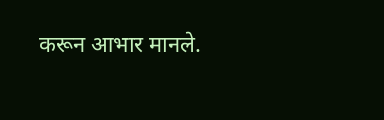करून आभार मानले.